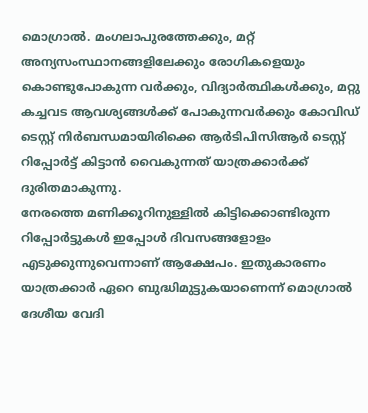മൊഗ്രാൽ. മംഗലാപുരത്തേക്കും, മറ്റ് അന്യസംസ്ഥാനങ്ങളിലേക്കും രോഗികളെയും കൊണ്ടുപോകുന്ന വർക്കും, വിദ്യാർത്ഥികൾക്കും, മറ്റു കച്ചവട ആവശ്യങ്ങൾക്ക് പോകുന്നവർക്കും കോവിഡ് ടെസ്റ്റ് നിർബന്ധമായിരിക്കെ ആർടിപിസിആർ ടെസ്റ്റ് റിപ്പോർട്ട് കിട്ടാൻ വൈകുന്നത് യാത്രക്കാർക്ക് ദുരിതമാകുന്നു.
നേരത്തെ മണിക്കൂറിനുള്ളിൽ കിട്ടിക്കൊണ്ടിരുന്ന റിപ്പോർട്ടുകൾ ഇപ്പോൾ ദിവസങ്ങളോളം എടുക്കുന്നുവെന്നാണ് ആക്ഷേപം. ഇതുകാരണം യാത്രക്കാർ ഏറെ ബുദ്ധിമുട്ടുകയാണെന്ന് മൊഗ്രാൽ ദേശീയ വേദി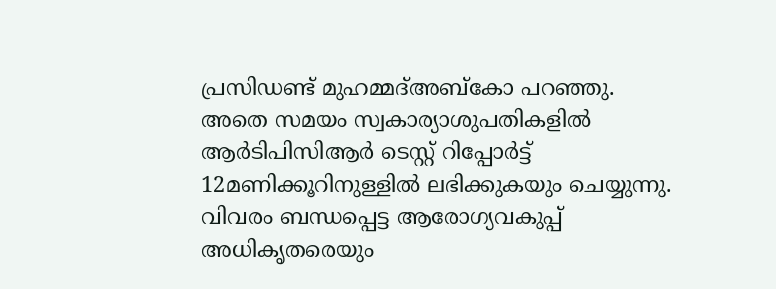പ്രസിഡണ്ട് മുഹമ്മദ്അബ്കോ പറഞ്ഞു. അതെ സമയം സ്വകാര്യാശുപതികളിൽ ആർടിപിസിആർ ടെസ്റ്റ് റിപ്പോർട്ട് 12മണിക്കൂറിനുള്ളിൽ ലഭിക്കുകയും ചെയ്യുന്നു. വിവരം ബന്ധപ്പെട്ട ആരോഗ്യവകുപ്പ് അധികൃതരെയും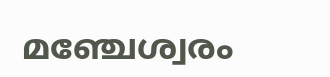മഞ്ചേശ്വരം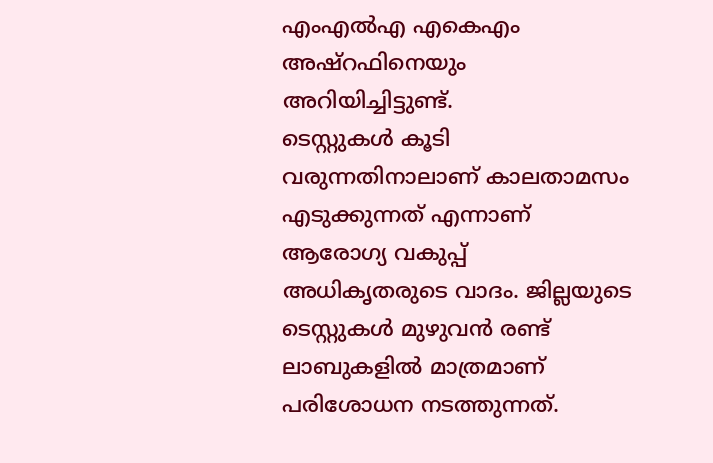എംഎൽഎ എകെഎം അഷ്റഫിനെയും അറിയിച്ചിട്ടുണ്ട്.
ടെസ്റ്റുകൾ കൂടി വരുന്നതിനാലാണ് കാലതാമസം എടുക്കുന്നത് എന്നാണ് ആരോഗ്യ വകുപ്പ് അധികൃതരുടെ വാദം. ജില്ലയുടെ ടെസ്റ്റുകൾ മുഴുവൻ രണ്ട് ലാബുകളിൽ മാത്രമാണ് പരിശോധന നടത്തുന്നത്.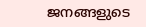ജനങ്ങളുടെ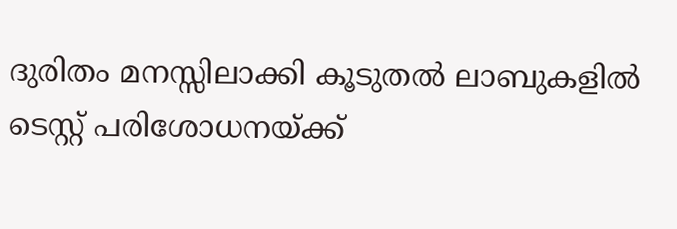ദുരിതം മനസ്സിലാക്കി കൂടുതൽ ലാബുകളിൽ ടെസ്റ്റ് പരിശോധനയ്ക്ക്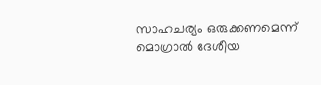സാഹചര്യം ഒരുക്കണമെന്ന് മൊഗ്രാൽ ദേശീയ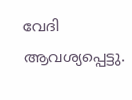വേദി ആവശ്യപ്പെട്ടു.